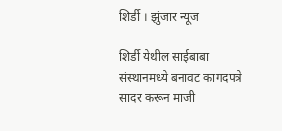शिर्डी । झुंजार न्यूज

शिर्डी येथील साईबाबा संस्थानमध्ये बनावट कागदपत्रे सादर करून माजी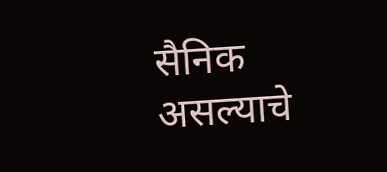सैनिक असल्याचे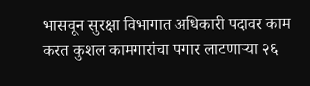भासवून सुरक्षा विभागात अधिकारी पदावर काम करत कुशल कामगारांचा पगार लाटणाऱ्या २६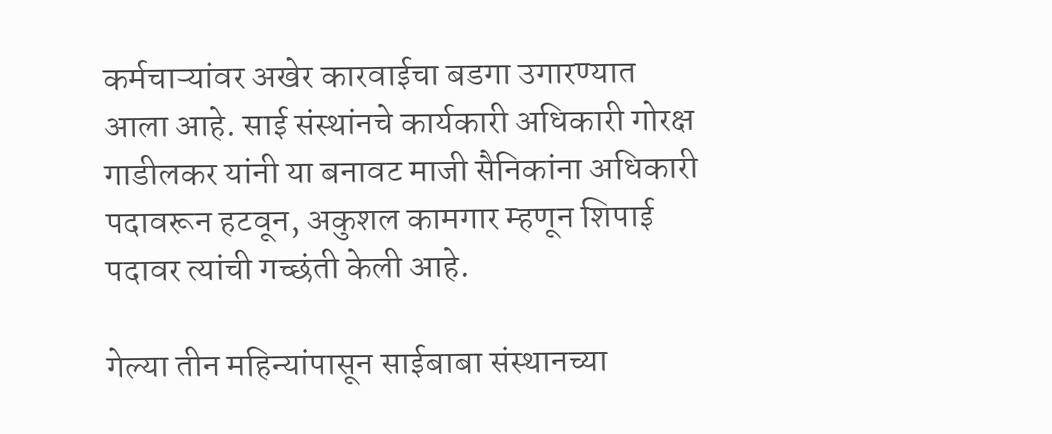कर्मचाऱ्यांवर अखेर कारवाईचा बडगा उगारण्यात आला आहे. साई संस्थांनचे कार्यकारी अधिकारी गोरक्ष गाडीलकर यांनी या बनावट माजी सैनिकांना अधिकारी पदावरून हटवून, अकुशल कामगार म्हणून शिपाई पदावर त्यांची गच्छंती केली आहे.

गेल्या तीन महिन्यांपासून साईबाबा संस्थानच्या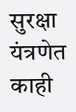सुरक्षा यंत्रणेत काही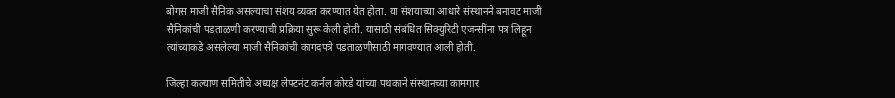बोगस माजी सैनिक असल्याचा संशय व्यक्त करण्यात येत होता. या संशयाच्या आधारे संस्थानने बनावट माजी सैनिकांची पडताळणी करण्याची प्रक्रिया सुरू केली होती. यासाठी संबंधित सिक्युरिटी एजन्सींना पत्र लिहून त्यांच्याकडे असलेल्या माजी सैनिकांची कागदपत्रे पडताळणीसाठी मागवण्यात आली होती.

जिल्हा कल्याण समितीचे अध्यक्ष लेफ्टनंट कर्नल कोरडे यांच्या पथकाने संस्थानच्या कामगार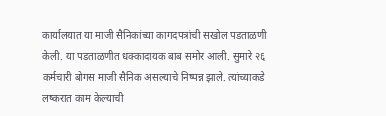कार्यालयात या माजी सैनिकांच्या कागदपत्रांची सखोल पडताळणी केली. या पडताळणीत धक्कादायक बाब समोर आली. सुमारे २६ कर्मचारी बोगस माजी सैनिक असल्याचे निष्पन्न झाले. त्यांच्याकडे लष्करात काम केल्याची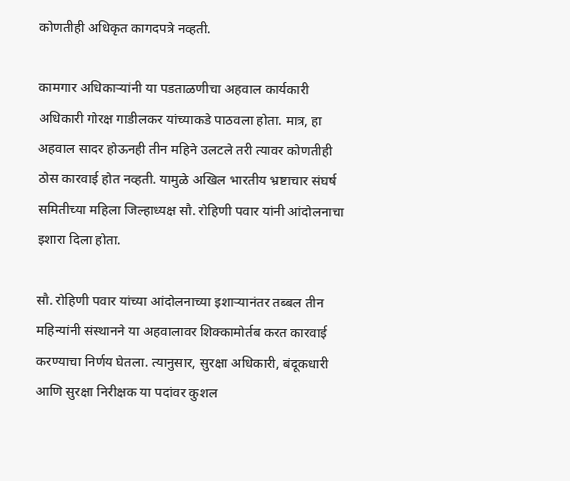कोणतीही अधिकृत कागदपत्रे नव्हती.

कामगार अधिकाऱ्यांनी या पडताळणीचा अहवाल कार्यकारी अधिकारी गोरक्ष गाडीलकर यांच्याकडे पाठवला होता. मात्र, हा अहवाल सादर होऊनही तीन महिने उलटले तरी त्यावर कोणतीही ठोस कारवाई होत नव्हती. यामुळे अखिल भारतीय भ्रष्टाचार संघर्ष समितीच्या महिला जिल्हाध्यक्ष सौ. रोहिणी पवार यांनी आंदोलनाचा इशारा दिला होता.

सौ. रोहिणी पवार यांच्या आंदोलनाच्या इशाऱ्यानंतर तब्बल तीन महिन्यांनी संस्थानने या अहवालावर शिक्कामोर्तब करत कारवाई करण्याचा निर्णय घेतला. त्यानुसार, सुरक्षा अधिकारी, बंदूकधारी आणि सुरक्षा निरीक्षक या पदांवर कुशल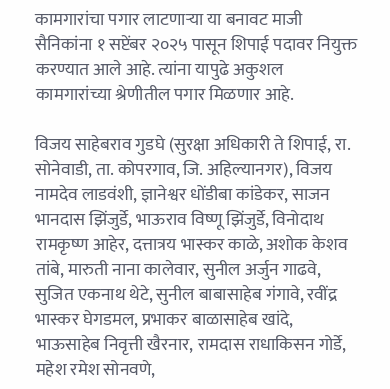कामगारांचा पगार लाटणाऱ्या या बनावट माजी सैनिकांना १ सप्टेंबर २०२५ पासून शिपाई पदावर नियुक्त करण्यात आले आहे. त्यांना यापुढे अकुशल कामगारांच्या श्रेणीतील पगार मिळणार आहे.

विजय साहेबराव गुडघे (सुरक्षा अधिकारी ते शिपाई, रा. सोनेवाडी, ता. कोपरगाव, जि. अहिल्यानगर), विजय नामदेव लाडवंशी, ज्ञानेश्वर धोंडीबा कांडेकर, साजन भानदास झिंजुर्डे, भाऊराव विष्णू झिंजुर्डे, विनोदाथ रामकृष्ण आहेर, दत्तात्रय भास्कर काळे, अशोक केशव तांबे, मारुती नाना कालेवार, सुनील अर्जुन गाढवे, सुजित एकनाथ थेटे, सुनील बाबासाहेब गंगावे, रवींद्र भास्कर घेगडमल, प्रभाकर बाळासाहेब खांदे, भाऊसाहेब निवृत्ती खैरनार, रामदास राधाकिसन गोर्डे, महेश रमेश सोनवणे,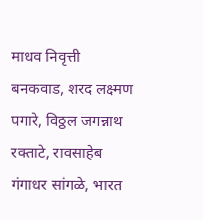माधव निवृत्ती बनकवाड, शरद लक्ष्मण पगारे, विठ्ठल जगन्नाथ रक्ताटे, रावसाहेब गंगाधर सांगळे, भारत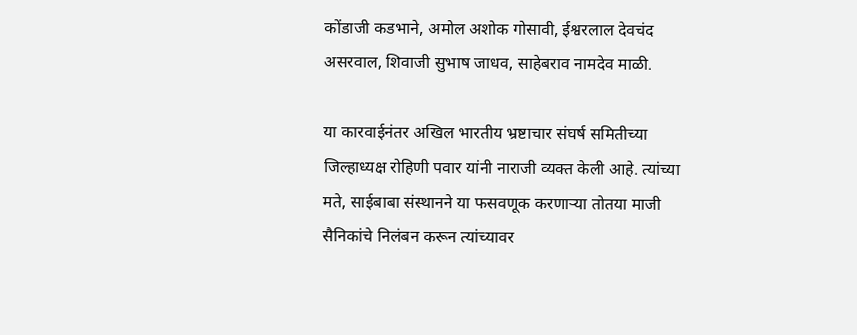कोंडाजी कडभाने, अमोल अशोक गोसावी, ईश्वरलाल देवचंद असरवाल, शिवाजी सुभाष जाधव, साहेबराव नामदेव माळी.

या कारवाईनंतर अखिल भारतीय भ्रष्टाचार संघर्ष समितीच्या जिल्हाध्यक्ष रोहिणी पवार यांनी नाराजी व्यक्त केली आहे. त्यांच्या मते, साईबाबा संस्थानने या फसवणूक करणाऱ्या तोतया माजी सैनिकांचे निलंबन करून त्यांच्यावर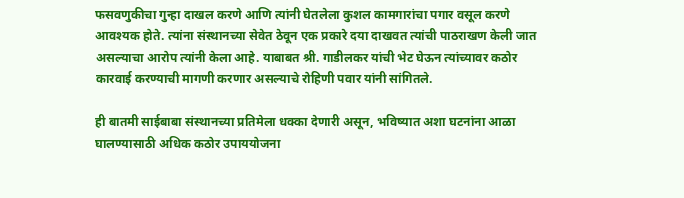फसवणुकीचा गुन्हा दाखल करणे आणि त्यांनी घेतलेला कुशल कामगारांचा पगार वसूल करणे आवश्यक होते. त्यांना संस्थानच्या सेवेत ठेवून एक प्रकारे दया दाखवत त्यांची पाठराखण केली जात असल्याचा आरोप त्यांनी केला आहे. याबाबत श्री. गाडीलकर यांची भेट घेऊन त्यांच्यावर कठोर कारवाई करण्याची मागणी करणार असल्याचे रोहिणी पवार यांनी सांगितले.

ही बातमी साईबाबा संस्थानच्या प्रतिमेला धक्का देणारी असून, भविष्यात अशा घटनांना आळा घालण्यासाठी अधिक कठोर उपाययोजना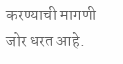करण्याची मागणी जोर धरत आहे.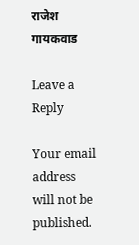राजेश गायकवाड

Leave a Reply

Your email address will not be published.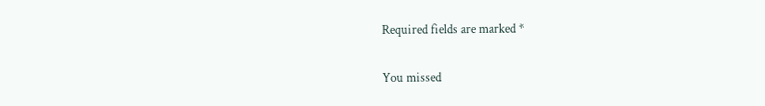Required fields are marked *

You missed